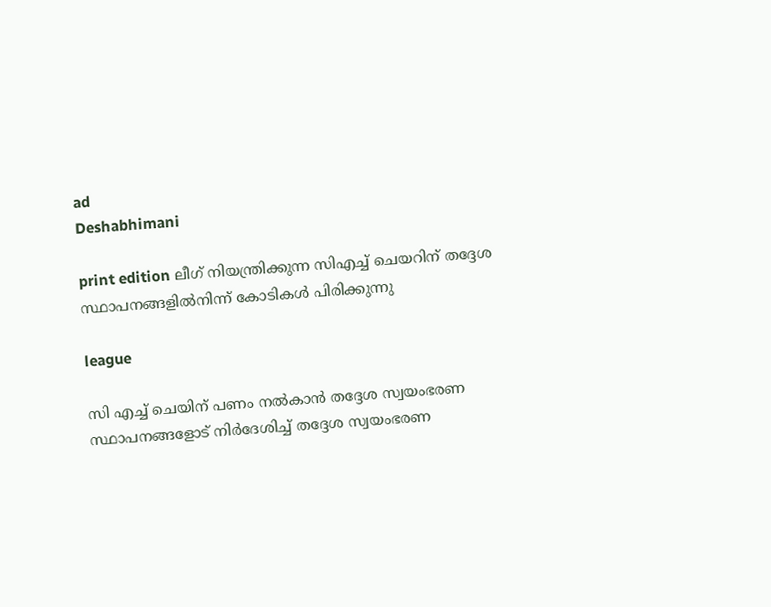ad
Deshabhimani

print edition ലീഗ് നിയന്ത്രിക്കുന്ന സിഎച്ച് ചെയറിന് തദ്ദേശ
സ്ഥാപനങ്ങളിൽനിന്ന് കോടികൾ പിരിക്കുന്നു

league

സി എച്ച്‌ ചെയിന്‌ പണം നൽകാൻ തദ്ദേശ സ്വയംഭരണ സ്ഥാപനങ്ങളോട്‌ നിർദേശിച്ച്‌ തദ്ദേശ സ്വയംഭരണ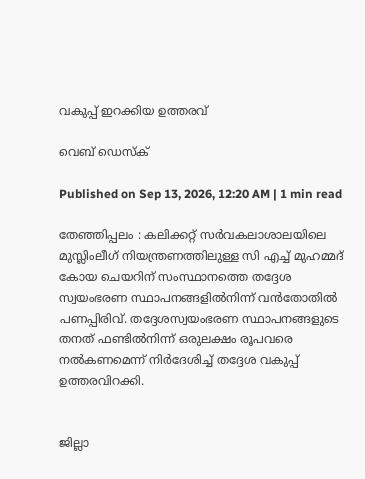വകുപ്പ് ഇറക്കിയ ഉത്തരവ്

വെബ് ഡെസ്ക്

Published on Sep 13, 2026, 12:20 AM | 1 min read

തേഞ്ഞിപ്പലം : കലിക്കറ്റ് സർവകലാശാലയിലെ മുസ്ലിംലീഗ് നിയന്ത്രണത്തിലുള്ള സി എച്ച് മുഹമ്മദ്‌ കോയ ചെയറിന് സംസ്ഥാനത്തെ തദ്ദേശ സ്വയംഭരണ സ്ഥാപനങ്ങളിൽനിന്ന് വൻതോതിൽ പണപ്പിരിവ്. തദ്ദേശസ്വയംഭരണ സ്ഥാപനങ്ങളുടെ തനത് ഫണ്ടിൽനിന്ന് ഒരുലക്ഷം രൂപവരെ നൽകണമെന്ന് നിർദേശിച്ച് തദ്ദേശ വകുപ്പ് ഉത്തരവിറക്കി.


ജില്ലാ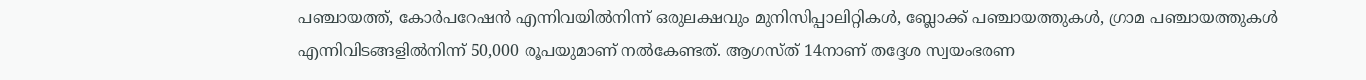പഞ്ചായത്ത്, കോർപറേഷൻ എന്നിവയിൽനിന്ന് ഒരുലക്ഷവും മുനിസിപ്പാലിറ്റികൾ, ബ്ലോക്ക് പഞ്ചായത്തുകൾ, ഗ്രാമ പഞ്ചായത്തുകൾ എന്നിവിടങ്ങളിൽനിന്ന് 50,000 രൂപയുമാണ് നൽകേണ്ടത്. ആഗസ്ത് 14നാണ് തദ്ദേശ സ്വയംഭരണ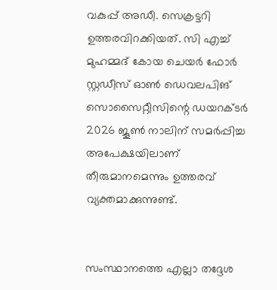വകുപ്പ് അഡീ. സെക്രട്ടറി ഉത്തരവിറക്കിയത്. സി എച്ച് മുഹമ്മദ്‌ കോയ ചെയർ ഫോർ സ്റ്റഡീസ് ഓൺ ഡെവലപിങ്‌ സൊസൈറ്റീസിന്റെ ഡയറക്ടർ 2026 ജൂൺ നാലിന് സമർപ്പിച്ച അപേക്ഷയിലാണ് തീരുമാനമെന്നും ഉത്തരവ് വ്യക്തമാക്കുന്നുണ്ട്.


സംസ്ഥാനത്തെ എല്ലാ തദ്ദേശ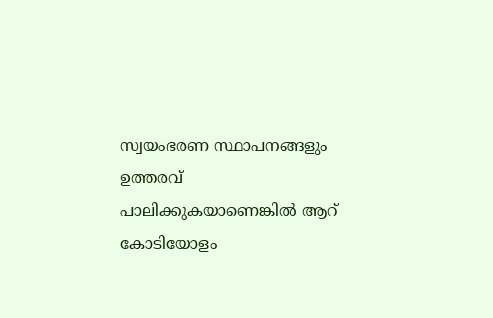സ്വയംഭരണ സ്ഥാപനങ്ങളും ഉത്തരവ് പാലിക്കുകയാണെങ്കിൽ ആറ് കോടിയോളം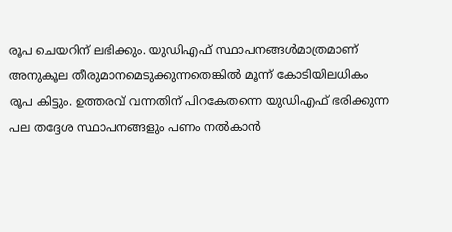രൂപ ചെയറിന് ലഭിക്കും. യുഡിഎഫ് സ്ഥാപനങ്ങൾമാത്രമാണ് അനുകൂല തീരുമാനമെടുക്കുന്നതെങ്കിൽ മൂന്ന്‌ കോടിയിലധികം രൂപ കിട്ടും. ഉത്തരവ് വന്നതിന് പിറകേതന്നെ യുഡിഎഫ് ഭരിക്കുന്ന പല തദ്ദേശ സ്ഥാപനങ്ങളും പണം നൽകാൻ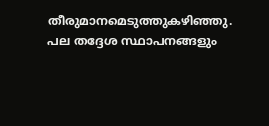തീരുമാനമെടുത്തുകഴിഞ്ഞു. പല തദ്ദേശ സ്ഥാപനങ്ങളും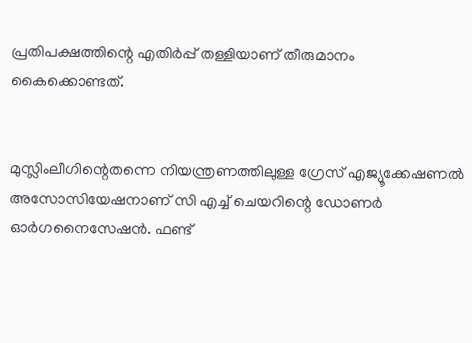പ്രതിപക്ഷത്തിന്റെ എതിർപ്പ് തള്ളിയാണ് തീരുമാനം കൈക്കൊണ്ടത്.


മുസ്ലിംലീഗിന്റെതന്നെ നിയന്ത്രണത്തിലുള്ള ഗ്രേസ് എജ്യൂക്കേഷണൽ അസോസിയേഷനാണ് സി എച്ച് ചെയറിന്റെ ഡോണർ ഓർഗനൈസേഷൻ. ഫണ്ട്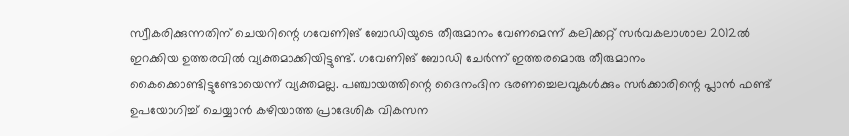സ്വീകരിക്കുന്നതിന് ചെയറിന്റെ ഗവേണിങ്‌ ബോഡിയുടെ തീരുമാനം വേണമെന്ന് കലിക്കറ്റ് സർവകലാശാല 2012ൽ ഇറക്കിയ ഉത്തരവിൽ വ്യക്തമാക്കിയിട്ടുണ്ട്. ഗവേണിങ്‌ ബോഡി ചേർന്ന് ഇത്തരമൊരു തീരുമാനം കൈക്കൊണ്ടിട്ടുണ്ടോയെന്ന് വ്യക്തമല്ല. പഞ്ചായത്തിന്റെ ദൈനംദിന ഭരണച്ചെലവുകൾക്കും സർക്കാരിന്റെ പ്ലാൻ ഫണ്ട് ഉപയോഗിച്ച് ചെയ്യാൻ കഴിയാത്ത പ്രാദേശിക വികസന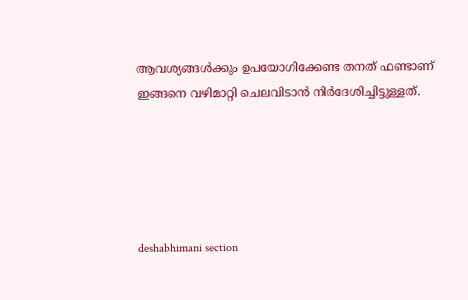ആവശ്യങ്ങൾക്കും ഉപയോഗിക്കേണ്ട തനത് ഫണ്ടാണ് ഇങ്ങനെ വഴിമാറ്റി ചെലവിടാൻ നിർദേശിച്ചിട്ടുള്ളത്‌.





deshabhimani section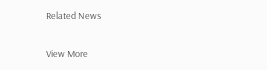Related News

View More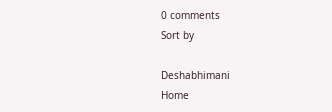0 comments
Sort by

Deshabhimani
Home